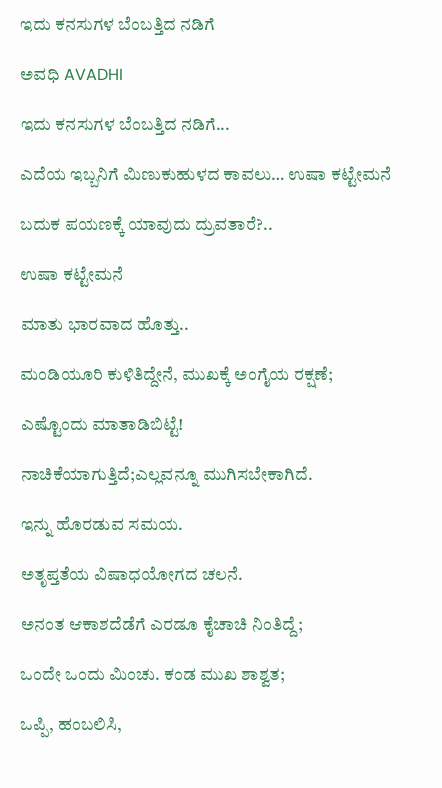ಇದು ಕನಸುಗಳ ಬೆಂಬತ್ತಿದ ನಡಿಗೆ‍

ಅವಧಿ AVADHI

ಇದು ಕನಸುಗಳ ಬೆಂಬತ್ತಿದ ನಡಿಗೆ...

ಎದೆಯ ಇಬ್ಬನಿಗೆ ಮಿಣುಕುಹುಳದ ಕಾವಲು… ಉಷಾ ಕಟ್ಟೇಮನೆ

ಬದುಕ ಪಯಣಕ್ಕೆ ಯಾವುದು ದ್ರುವತಾರೆ?..

ಉಷಾ ಕಟ್ಟೇಮನೆ

ಮಾತು ಭಾರವಾದ ಹೊತ್ತು..

ಮಂಡಿಯೂರಿ ಕುಳಿತಿದ್ದೇನೆ, ಮುಖಕ್ಕೆ ಅಂಗೈಯ ರಕ್ಷಣೆ;

ಎಷ್ಟೊಂದು ಮಾತಾಡಿಬಿಟ್ಟೆ!

ನಾಚಿಕೆಯಾಗುತ್ತಿದೆ;ಎಲ್ಲವನ್ನೂ ಮುಗಿಸಬೇಕಾಗಿದೆ.

ಇನ್ನು ಹೊರಡುವ ಸಮಯ.

ಅತೃಪ್ತತೆಯ ವಿಷಾಧಯೋಗದ ಚಲನೆ.

ಅನಂತ ಆಕಾಶದೆಡೆಗೆ ಎರಡೂ ಕೈಚಾಚಿ ನಿಂತಿದ್ದೆ;

ಒಂದೇ ಒಂದು ಮಿಂಚು. ಕಂಡ ಮುಖ ಶಾಶ್ವತ;

ಒಪ್ಪಿ, ಹಂಬಲಿಸಿ,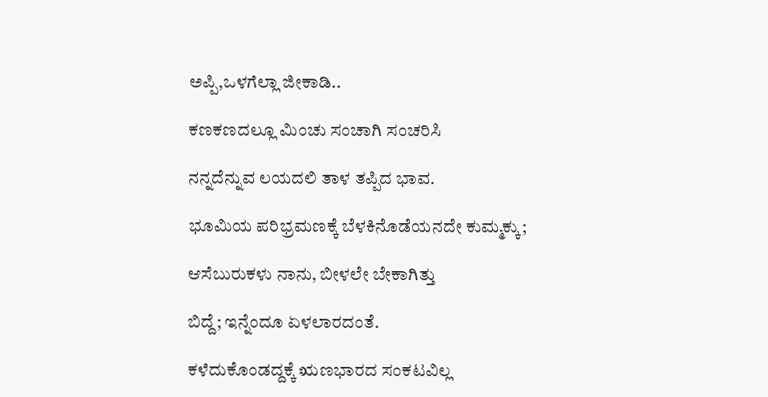ಅಪ್ಪಿ,ಒಳಗೆಲ್ಲಾ ಜೀಕಾಡಿ..

ಕಣಕಣದಲ್ಲೂ ಮಿಂಚು ಸಂಚಾಗಿ ಸಂಚರಿಸಿ

ನನ್ನದೆನ್ನುವ ಲಯದಲಿ ತಾಳ ತಪ್ಪಿದ ಭಾವ.

ಭೂಮಿಯ ಪರಿಭ್ರಮಣಕ್ಕೆ ಬೆಳಕಿನೊಡೆಯನದೇ ಕುಮ್ಮಕ್ಕು;

ಆಸೆಬುರುಕಳು ನಾನು, ಬೀಳಲೇ ಬೇಕಾಗಿತ್ತು

ಬಿದ್ದೆ; ಇನ್ನೆಂದೂ ಏಳಲಾರದಂತೆ.

ಕಳೆದುಕೊಂಡದ್ದಕ್ಕೆ ಋಣಭಾರದ ಸಂಕಟವಿಲ್ಲ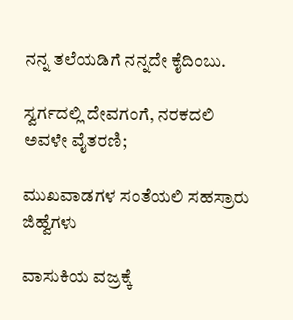ನನ್ನ ತಲೆಯಡಿಗೆ ನನ್ನದೇ ಕೈದಿಂಬು.

ಸ್ವರ್ಗದಲ್ಲಿ ದೇವಗಂಗೆ, ನರಕದಲಿ ಅವಳೇ ವೈತರಣಿ;

ಮುಖವಾಡಗಳ ಸಂತೆಯಲಿ ಸಹಸ್ರಾರು ಜಿಹ್ವೆಗಳು

ವಾಸುಕಿಯ ವಜ್ರಕ್ಕೆ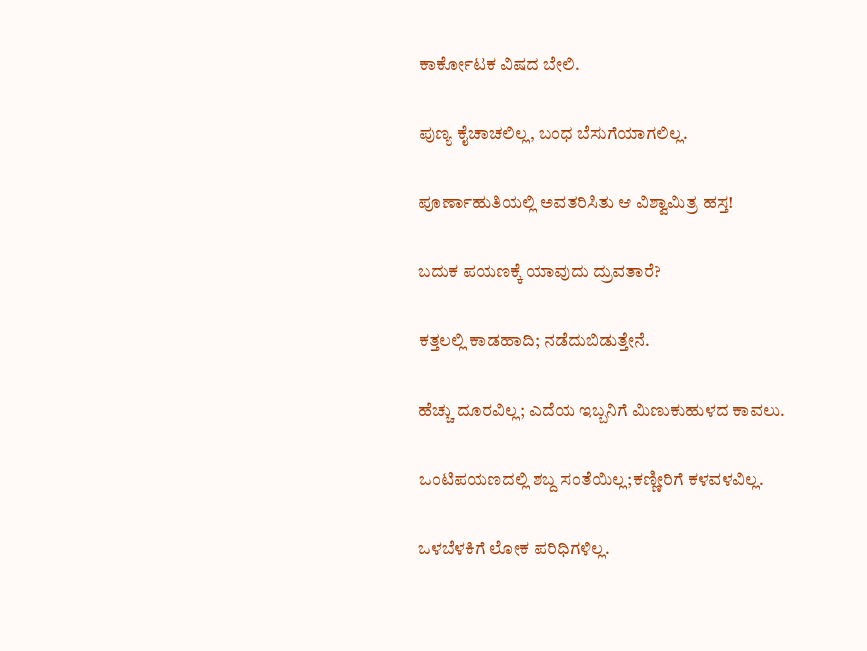ಕಾರ್ಕೋಟಕ ವಿಷದ ಬೇಲಿ.

ಪುಣ್ಯ ಕೈಚಾಚಲಿಲ್ಲ, ಬಂಧ ಬೆಸುಗೆಯಾಗಲಿಲ್ಲ.

ಪೂರ್ಣಾಹುತಿಯಲ್ಲಿ ಅವತರಿಸಿತು ಆ ವಿಶ್ವಾಮಿತ್ರ ಹಸ್ತ!

ಬದುಕ ಪಯಣಕ್ಕೆ ಯಾವುದು ದ್ರುವತಾರೆ?

ಕತ್ತಲಲ್ಲಿ ಕಾಡಹಾದಿ; ನಡೆದುಬಿಡುತ್ತೇನೆ.

ಹೆಚ್ಚು ದೂರವಿಲ್ಲ; ಎದೆಯ ಇಬ್ಬನಿಗೆ ಮಿಣುಕುಹುಳದ ಕಾವಲು.

ಒಂಟಿಪಯಣದಲ್ಲಿ ಶಬ್ದ ಸಂತೆಯಿಲ್ಲ;ಕಣ್ಣೀರಿಗೆ ಕಳವಳವಿಲ್ಲ.

ಒಳಬೆಳಕಿಗೆ ಲೋಕ ಪರಿಧಿಗಳಿಲ್ಲ.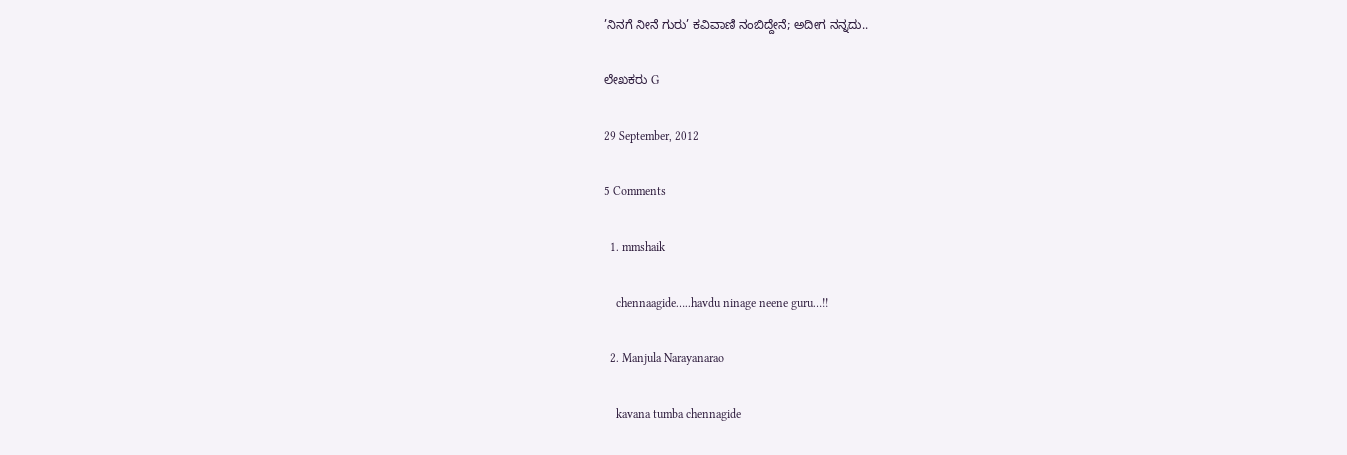’ನಿನಗೆ ನೀನೆ ಗುರು’ ಕವಿವಾಣಿ ನಂಬಿದ್ದೇನೆ; ಅದೀಗ ನನ್ನದು..

ಲೇಖಕರು G

29 September, 2012

5 Comments

  1. mmshaik

    chennaagide…..havdu ninage neene guru…!!

  2. Manjula Narayanarao

    kavana tumba chennagide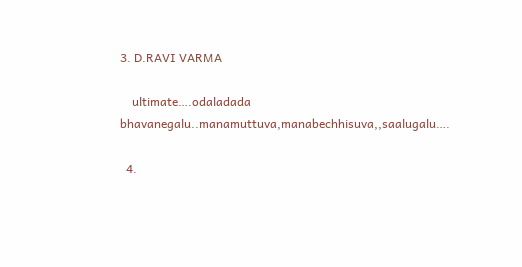3. D.RAVI VARMA

    ultimate….odaladada bhavanegalu..manamuttuva,manabechhisuva,,saalugalu….

  4.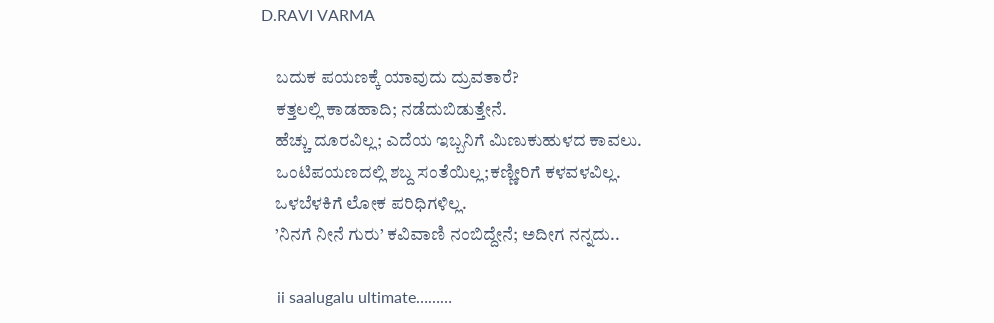D.RAVI VARMA

    ಬದುಕ ಪಯಣಕ್ಕೆ ಯಾವುದು ದ್ರುವತಾರೆ?
    ಕತ್ತಲಲ್ಲಿ ಕಾಡಹಾದಿ; ನಡೆದುಬಿಡುತ್ತೇನೆ.
    ಹೆಚ್ಚು ದೂರವಿಲ್ಲ; ಎದೆಯ ಇಬ್ಬನಿಗೆ ಮಿಣುಕುಹುಳದ ಕಾವಲು.
    ಒಂಟಿಪಯಣದಲ್ಲಿ ಶಬ್ದ ಸಂತೆಯಿಲ್ಲ;ಕಣ್ಣೀರಿಗೆ ಕಳವಳವಿಲ್ಲ.
    ಒಳಬೆಳಕಿಗೆ ಲೋಕ ಪರಿಧಿಗಳಿಲ್ಲ.
    ’ನಿನಗೆ ನೀನೆ ಗುರು’ ಕವಿವಾಣಿ ನಂಬಿದ್ದೇನೆ; ಅದೀಗ ನನ್ನದು..

    ii saalugalu ultimate………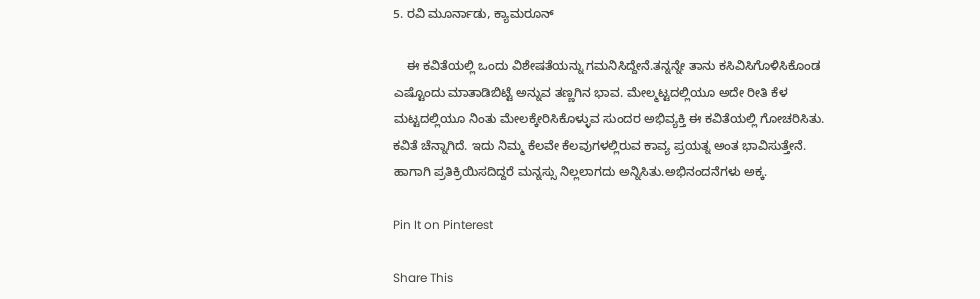5. ರವಿ ಮೂರ್ನಾಡು, ಕ್ಯಾಮರೂನ್

    ಈ ಕವಿತೆಯಲ್ಲಿ ಒಂದು ವಿಶೇಷತೆಯನ್ನು ಗಮನಿಸಿದ್ದೇನೆ.ತನ್ನನ್ನೇ ತಾನು ಕಸಿವಿಸಿಗೊಳಿಸಿಕೊಂಡ ಎಷ್ಟೊಂದು ಮಾತಾಡಿಬಿಟ್ಟೆ ಅನ್ನುವ ತಣ್ಣಗಿನ ಭಾವ. ಮೇಲ್ಮಟ್ಟದಲ್ಲಿಯೂ ಅದೇ ರೀತಿ ಕೆಳ ಮಟ್ಟದಲ್ಲಿಯೂ ನಿಂತು ಮೇಲಕ್ಕೇರಿಸಿಕೊಳ್ಳುವ ಸುಂದರ ಅಭಿವ್ಯಕ್ತಿ ಈ ಕವಿತೆಯಲ್ಲಿ ಗೋಚರಿಸಿತು. ಕವಿತೆ ಚೆನ್ನಾಗಿದೆ. ಇದು ನಿಮ್ಮ ಕೆಲವೇ ಕೆಲವುಗಳಲ್ಲಿರುವ ಕಾವ್ಯ ಪ್ರಯತ್ನ ಅಂತ ಭಾವಿಸುತ್ತೇನೆ. ಹಾಗಾಗಿ ಪ್ರತಿಕ್ರಿಯಿಸದಿದ್ದರೆ ಮನ್ನಸ್ಸು ನಿಲ್ಲಲಾಗದು ಅನ್ನಿಸಿತು.ಅಭಿನಂದನೆಗಳು ಅಕ್ಕ.

Pin It on Pinterest

Share This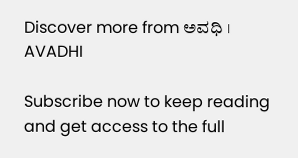Discover more from ಅವಧಿ । AVADHI

Subscribe now to keep reading and get access to the full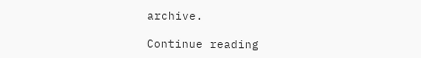archive.

Continue reading